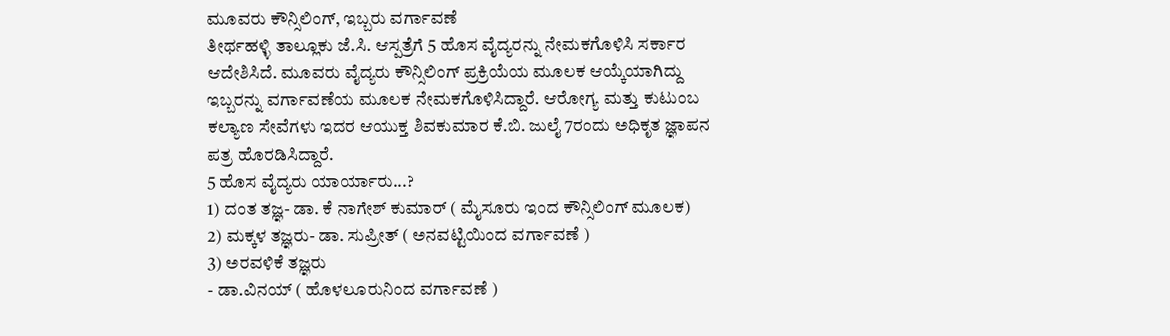ಮೂವರು ಕೌನ್ಸಿಲಿಂಗ್, ಇಬ್ಬರು ವರ್ಗಾವಣೆ
ತೀರ್ಥಹಳ್ಳಿ ತಾಲ್ಲೂಕು ಜೆ.ಸಿ. ಆಸ್ಪತ್ರೆಗೆ 5 ಹೊಸ ವೈದ್ಯರನ್ನು ನೇಮಕಗೊಳಿಸಿ ಸರ್ಕಾರ ಆದೇಶಿಸಿದೆ. ಮೂವರು ವೈದ್ಯರು ಕೌನ್ಸಿಲಿಂಗ್ ಪ್ರಕ್ರಿಯೆಯ ಮೂಲಕ ಆಯ್ಕೆಯಾಗಿದ್ದು ಇಬ್ಬರನ್ನು ವರ್ಗಾವಣೆಯ ಮೂಲಕ ನೇಮಕಗೊಳಿಸಿದ್ದಾರೆ. ಆರೋಗ್ಯ ಮತ್ತು ಕುಟುಂಬ ಕಲ್ಯಾಣ ಸೇವೆಗಳು ಇದರ ಆಯುಕ್ತ ಶಿವಕುಮಾರ ಕೆ.ಬಿ. ಜುಲೈ 7ರಂದು ಅಧಿಕೃತ ಜ್ಞಾಪನ ಪತ್ರ ಹೊರಡಿಸಿದ್ದಾರೆ.
5 ಹೊಸ ವೈದ್ಯರು ಯಾರ್ಯಾರು...?
1) ದಂತ ತಜ್ಞ- ಡಾ. ಕೆ ನಾಗೇಶ್ ಕುಮಾರ್ ( ಮೈಸೂರು ಇಂದ ಕೌನ್ಸಿಲಿಂಗ್ ಮೂಲಕ)
2) ಮಕ್ಕಳ ತಜ್ಞರು- ಡಾ. ಸುಪ್ರೀತ್ ( ಅನವಟ್ಟಿಯಿಂದ ವರ್ಗಾವಣೆ )
3) ಅರವಳಿಕೆ ತಜ್ಞರು
- ಡಾ.ವಿನಯ್ ( ಹೊಳಲೂರುನಿಂದ ವರ್ಗಾವಣೆ )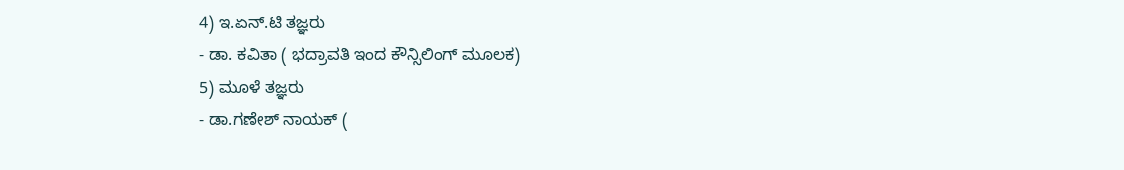4) ಇ.ಏನ್.ಟಿ ತಜ್ಞರು
- ಡಾ. ಕವಿತಾ ( ಭದ್ರಾವತಿ ಇಂದ ಕೌನ್ಸಿಲಿಂಗ್ ಮೂಲಕ)
5) ಮೂಳೆ ತಜ್ಞರು
- ಡಾ.ಗಣೇಶ್ ನಾಯಕ್ (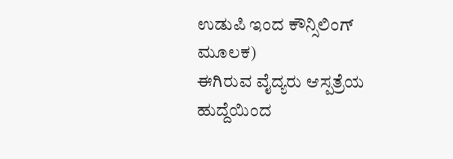ಉಡುಪಿ ಇಂದ ಕೌನ್ಸಿಲಿಂಗ್ ಮೂಲಕ)
ಈಗಿರುವ ವೈದ್ಯರು ಆಸ್ಪತ್ರೆಯ ಹುದ್ದೆಯಿಂದ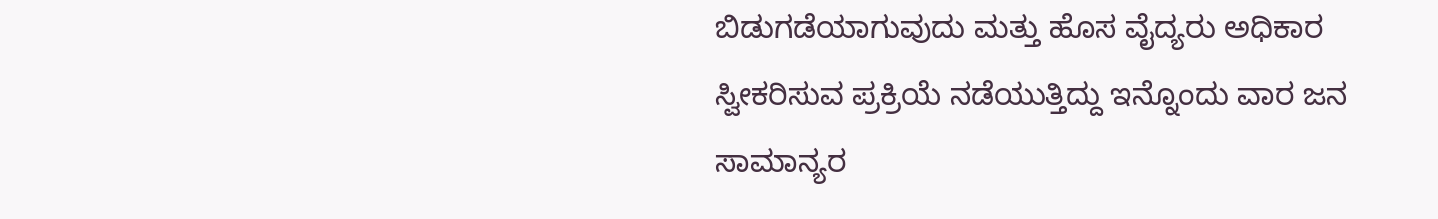ಬಿಡುಗಡೆಯಾಗುವುದು ಮತ್ತು ಹೊಸ ವೈದ್ಯರು ಅಧಿಕಾರ ಸ್ವೀಕರಿಸುವ ಪ್ರಕ್ರಿಯೆ ನಡೆಯುತ್ತಿದ್ದು ಇನ್ನೊಂದು ವಾರ ಜನ ಸಾಮಾನ್ಯರ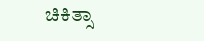ಚಿಕಿತ್ಸಾ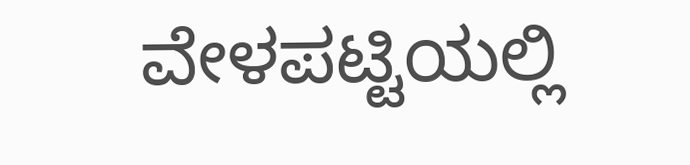ವೇಳಪಟ್ಟಿಯಲ್ಲಿ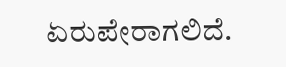ಏರುಪೇರಾಗಲಿದೆ.